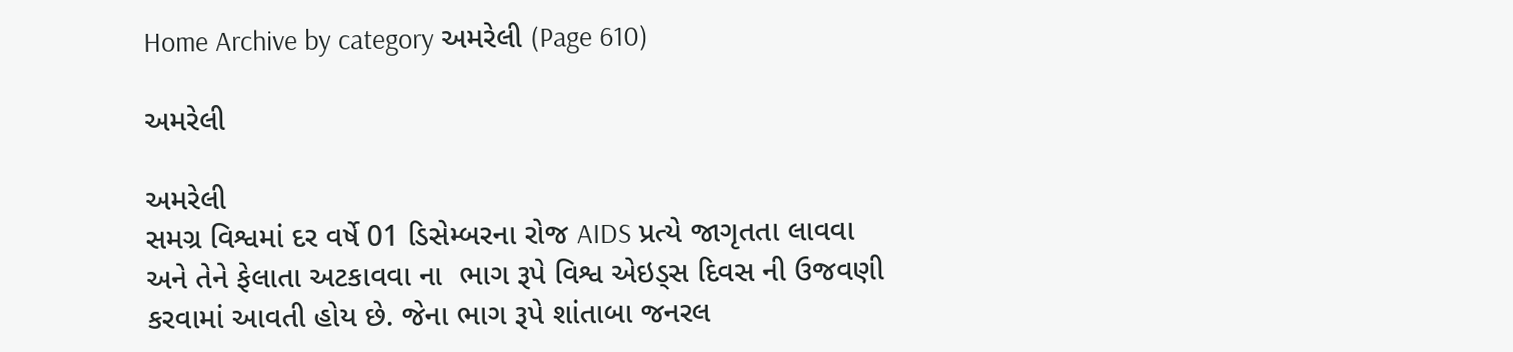Home Archive by category અમરેલી (Page 610)

અમરેલી

અમરેલી
સમગ્ર વિશ્વમાં દર વર્ષે 01 ડિસેમ્બરના રોજ AIDS પ્રત્યે જાગૃતતા લાવવા અને તેને ફેલાતા અટકાવવા ના  ભાગ રૂપે વિશ્વ એઇડ્સ દિવસ ની ઉજવણી કરવામાં આવતી હોય છે. જેના ભાગ રૂપે શાંતાબા જનરલ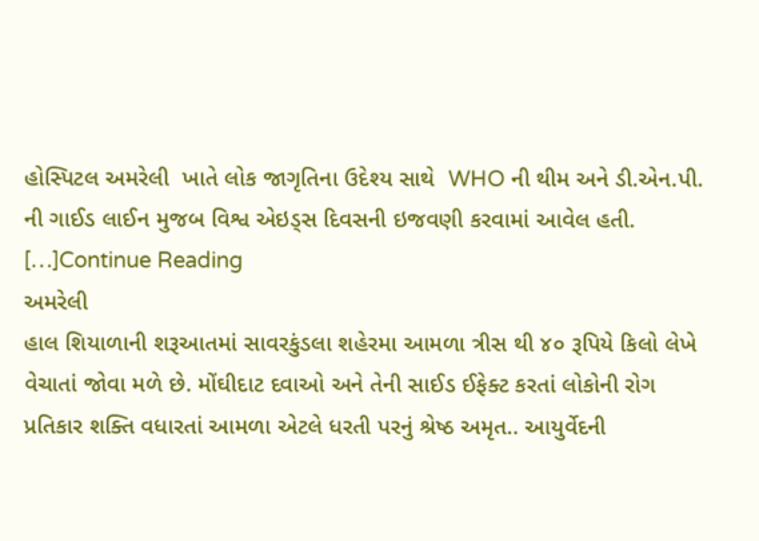હોસ્પિટલ અમરેલી  ખાતે લોક જાગૃતિના ઉદેશ્ય સાથે  WHO ની થીમ અને ડી.એન.પી. ની ગાઈડ લાઈન મુજબ વિશ્વ એઇડ્સ દિવસની ઇજવણી કરવામાં આવેલ હતી. […]Continue Reading
અમરેલી
હાલ શિયાળાની શરૂઆતમાં સાવરકુંડલા શહેરમા આમળા ત્રીસ થી ૪૦ રૂપિયે કિલો લેખે વેચાતાં જોવા મળે છે. મોંઘીદાટ દવાઓ અને તેની સાઈડ ઈફેક્ટ કરતાં લોકોની રોગ પ્રતિકાર શક્તિ વધારતાં આમળા એટલે ધરતી પરનું શ્રેષ્ઠ અમૃત.. આયુર્વેદની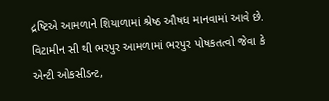દ્રષ્ટિએ આમળાને શિયાળામાં શ્રેષ્ઠ ઔષધ માનવામાં આવે છે. વિટામીન સી થી ભરપુર આમળામાં ભરપુર પોષકતત્વો જેવા કે એન્ટી ઓકસીડન્ટ,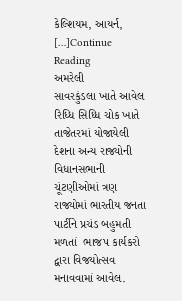કેલ્શિયમ, આયર્ન, […]Continue Reading
અમરેલી
સાવરકુંડલા ખાતે આવેલ રિધ્ધિ સિધ્ધિ ચોક ખાતે તાજેતરમાં યોજાયેલી દેશના અન્ય રાજ્યોની વિધાનસભાની ચૂંટણીઓમાં ત્રણ રાજ્યોમાં ભારતીય જનતા પાર્ટીને પ્રચંડ બહુમતી મળતાં  ભાજપ કાર્યકરો દ્વારા વિજયોત્સવ મનાવવામાં આવેલ.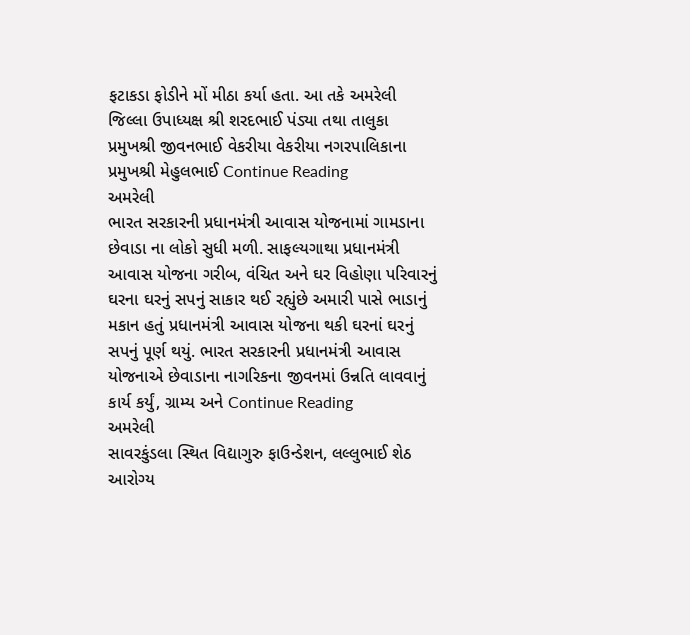ફટાકડા ફોડીને મોં મીઠા કર્યા હતા. આ તકે અમરેલી જિલ્લા ઉપાધ્યક્ષ શ્રી શરદભાઈ પંડ્યા તથા તાલુકા પ્રમુખશ્રી જીવનભાઈ વેકરીયા વેકરીયા નગરપાલિકાના પ્રમુખશ્રી મેહુલભાઈ Continue Reading
અમરેલી
ભારત સરકારની પ્રધાનમંત્રી આવાસ યોજનામાં ગામડાના છેવાડા ના લોકો સુધી મળી. સાફલ્યગાથા પ્રધાનમંત્રી આવાસ યોજના ગરીબ, વંચિત અને ઘર વિહોણા પરિવારનું ઘરના ઘરનું સપનું સાકાર થઈ રહ્યુંછે અમારી પાસે ભાડાનું મકાન હતું પ્રધાનમંત્રી આવાસ યોજના થકી ઘરનાં ઘરનું સપનું પૂર્ણ થયું. ભારત સરકારની પ્રધાનમંત્રી આવાસ યોજનાએ છેવાડાના નાગરિકના જીવનમાં ઉન્નતિ લાવવાનું કાર્ય કર્યું, ગ્રામ્ય અને Continue Reading
અમરેલી
સાવરકુંડલા સ્થિત વિદ્યાગુરુ ફાઉન્ડેશન, લલ્લુભાઈ શેઠ આરોગ્ય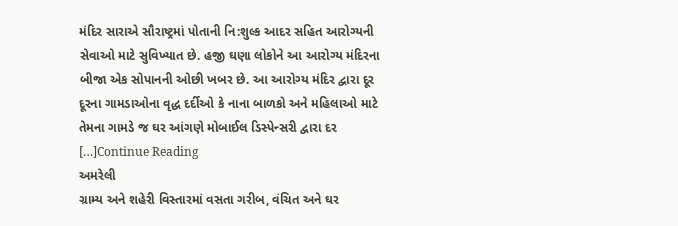મંદિર સારાએ સૌરાષ્ટ્રમાં પોતાની નિ:શુલ્ક આદર સહિત આરોગ્યની સેવાઓ માટે સુવિખ્યાત છે. હજી ઘણા લોકોને આ આરોગ્ય મંદિરના બીજા એક સોપાનની ઓછી ખબર છે. આ આરોગ્ય મંદિર દ્વારા દૂર દૂરના ગામડાઓના વૃદ્ધ દર્દીઓ કે નાના બાળકો અને મહિલાઓ માટે તેમના ગામડે જ ઘર આંગણે મોબાઈલ ડિસ્પેન્સરી દ્વારા દર […]Continue Reading
અમરેલી
ગ્રામ્ય અને શહેરી વિસ્તારમાં વસતા ગરીબ, વંચિત અને ઘર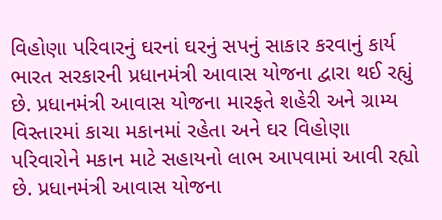વિહોણા પરિવારનું ઘરનાં ઘરનું સપનું સાકાર કરવાનું કાર્ય ભારત સરકારની પ્રધાનમંત્રી આવાસ યોજના દ્વારા થઈ રહ્યું છે. પ્રધાનમંત્રી આવાસ યોજના મારફતે શહેરી અને ગ્રામ્ય વિસ્તારમાં કાચા મકાનમાં રહેતા અને ઘર વિહોણા પરિવારોને મકાન માટે સહાયનો લાભ આપવામાં આવી રહ્યો છે. પ્રધાનમંત્રી આવાસ યોજના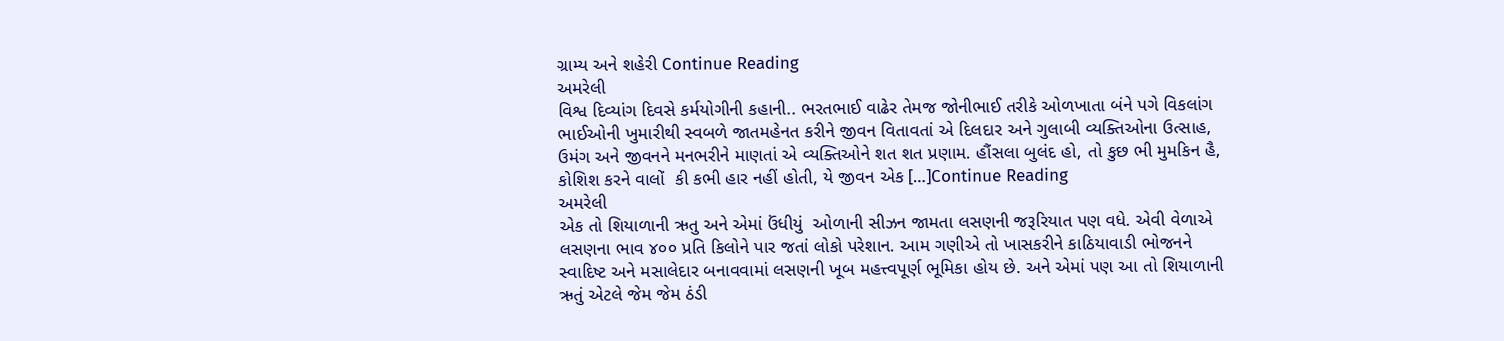ગ્રામ્ય અને શહેરી Continue Reading
અમરેલી
વિશ્વ દિવ્યાંગ દિવસે કર્મયોગીની કહાની.. ભરતભાઈ વાઢેર તેમજ જોનીભાઈ તરીકે ઓળખાતા બંને પગે વિકલાંગ ભાઈઓની ખુમારીથી સ્વબળે જાતમહેનત કરીને જીવન વિતાવતાં એ દિલદાર અને ગુલાબી વ્યક્તિઓના ઉત્સાહ, ઉમંગ અને જીવનને મનભરીને માણતાં એ વ્યક્તિઓને શત શત પ્રણામ. હૌંસલા બુલંદ હો, તો કુછ ભી મુમકિન હૈ, કોશિશ કરને વાલોં  કી કભી હાર નહીં હોતી, યે જીવન એક […]Continue Reading
અમરેલી
એક તો શિયાળાની ઋતુ અને એમાં ઉંધીયું  ઓળાની સીઝન જામતા લસણની જરૂરિયાત પણ વધે. એવી વેળાએ લસણના ભાવ ૪૦૦ પ્રતિ કિલોને પાર જતાં લોકો પરેશાન. આમ ગણીએ તો ખાસકરીને કાઠિયાવાડી ભોજનને   સ્વાદિષ્ટ અને મસાલેદાર બનાવવામાં લસણની ખૂબ મહત્ત્વપૂર્ણ ભૂમિકા હોય છે. અને એમાં પણ આ તો શિયાળાની ઋતું એટલે જેમ જેમ ઠંડી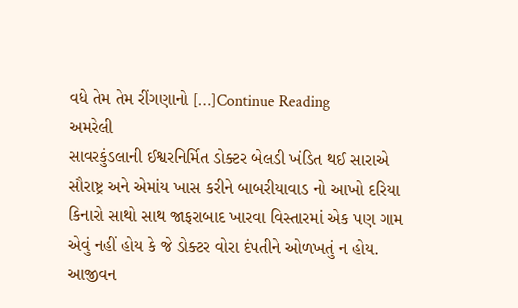વધે તેમ તેમ રીંગણાનો […]Continue Reading
અમરેલી
સાવરકુંડલાની ઈશ્વરનિર્મિત ડોક્ટર બેલડી ખંડિત થઈ સારાએ સૌરાષ્ટ્ર અને એમાંય ખાસ કરીને બાબરીયાવાડ નો આખો દરિયા કિનારો સાથો સાથ જાફરાબાદ ખારવા વિસ્તારમાં એક પણ ગામ એવું નહીં હોય કે જે ડોક્ટર વોરા દંપતીને ઓળખતું ન હોય. આજીવન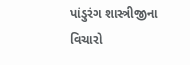પાંડુરંગ શાસ્ત્રીજીના વિચારો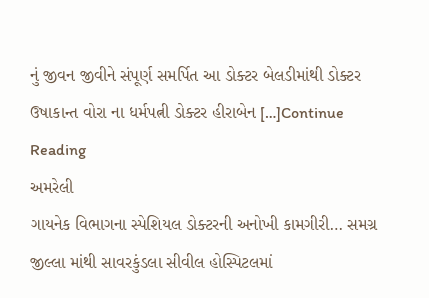નું જીવન જીવીને સંપૂર્ણ સમર્પિત આ ડોક્ટર બેલડીમાંથી ડોક્ટર ઉષાકાન્ત વોરા ના ધર્મપત્ની ડોક્ટર હીરાબેન […]Continue Reading
અમરેલી
ગાયનેક વિભાગના સ્પેશિયલ ડોક્ટરની અનોખી કામગીરી… સમગ્ર જીલ્લા માંથી સાવરકુંડલા સીવીલ હોસ્પિટલમાં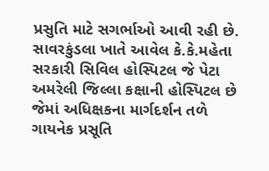પ્રસુતિ માટે સગર્ભાઓ આવી રહી છે. સાવરકુંડલા ખાતે આવેલ કે.કે.મહેતા સરકારી સિવિલ હોસ્પિટલ જે પેટા અમરેલી જિલ્લા કક્ષાની હોસ્પિટલ છે જેમાં અધિક્ષકના માર્ગદર્શન તળે ગાયનેક પ્રસૂતિ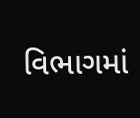વિભાગમાં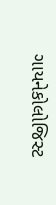ગાયનેકોલોજિસ્ટ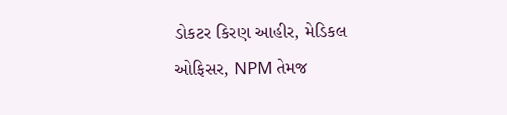ડોકટર કિરણ આહીર, મેડિકલ ઓફિસર, NPM તેમજ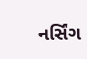નર્સિંગ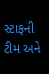સ્ટાફની ટીમ અને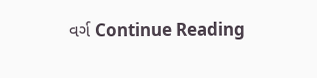વર્ગ Continue Reading